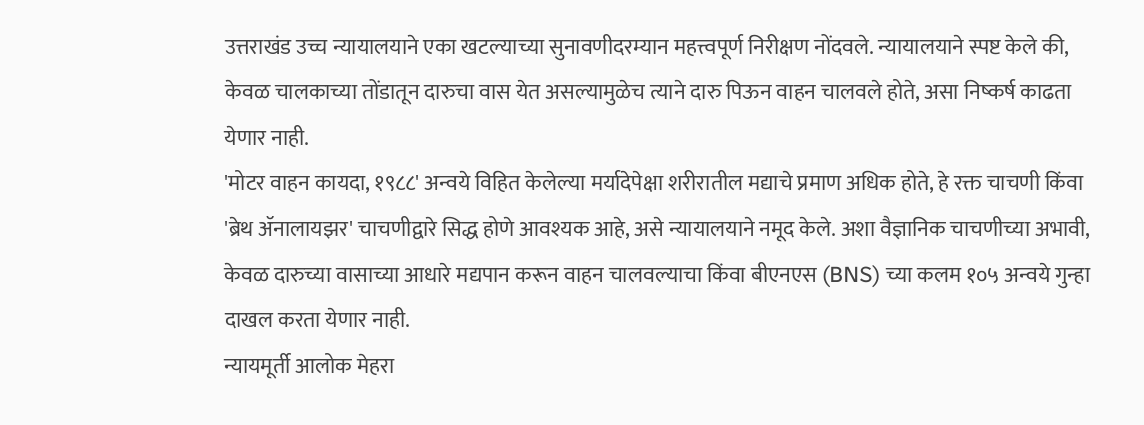उत्तराखंड उच्च न्यायालयाने एका खटल्याच्या सुनावणीदरम्यान महत्त्वपूर्ण निरीक्षण नोंदवले. न्यायालयाने स्पष्ट केले की, केवळ चालकाच्या तोंडातून दारुचा वास येत असल्यामुळेच त्याने दारु पिऊन वाहन चालवले होते, असा निष्कर्ष काढता येणार नाही.
'मोटर वाहन कायदा, १९८८' अन्वये विहित केलेल्या मर्यादेपेक्षा शरीरातील मद्याचे प्रमाण अधिक होते, हे रक्त चाचणी किंवा 'ब्रेथ ॲनालायझर' चाचणीद्वारे सिद्ध होणे आवश्यक आहे, असे न्यायालयाने नमूद केले. अशा वैज्ञानिक चाचणीच्या अभावी, केवळ दारुच्या वासाच्या आधारे मद्यपान करून वाहन चालवल्याचा किंवा बीएनएस (BNS) च्या कलम १०५ अन्वये गुन्हा दाखल करता येणार नाही.
न्यायमूर्ती आलोक मेहरा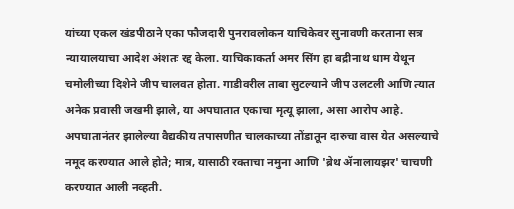यांच्या एकल खंडपीठाने एका फौजदारी पुनरावलोकन याचिकेवर सुनावणी करताना सत्र न्यायालयाचा आदेश अंशतः रद्द केला. याचिकाकर्ता अमर सिंग हा बद्रीनाथ धाम येथून चमोलीच्या दिशेने जीप चालवत होता. गाडीवरील ताबा सुटल्याने जीप उलटली आणि त्यात अनेक प्रवासी जखमी झाले, या अपघातात एकाचा मृत्यू झाला, असा आरोप आहे. अपघातानंतर झालेल्या वैद्यकीय तपासणीत चालकाच्या तोंडातून दारुचा वास येत असल्याचे नमूद करण्यात आले होते; मात्र, यासाठी रक्ताचा नमुना आणि 'ब्रेथ ॲनालायझर' चाचणी करण्यात आली नव्हती.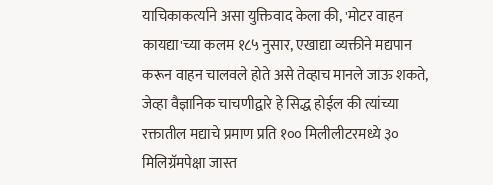याचिकाकर्त्याने असा युक्तिवाद केला की, 'मोटर वाहन कायद्या'च्या कलम १८५ नुसार, एखाद्या व्यक्तीने मद्यपान करून वाहन चालवले होते असे तेव्हाच मानले जाऊ शकते, जेव्हा वैज्ञानिक चाचणीद्वारे हे सिद्ध होईल की त्यांच्या रक्तातील मद्याचे प्रमाण प्रति १०० मिलीलीटरमध्ये ३० मिलिग्रॅमपेक्षा जास्त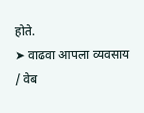होते.
➤ वाढवा आपला व्यवसाय / वेब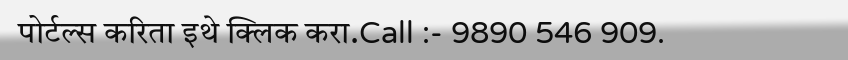पोर्टल्स करिता इथे क्लिक करा.Call :- 9890 546 909.